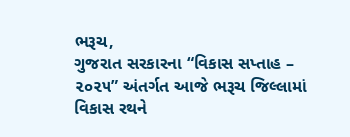ભરૂચ,
ગુજરાત સરકારના “વિકાસ સપ્તાહ – ૨૦૨૫” અંતર્ગત આજે ભરૂચ જિલ્લામાં વિકાસ રથને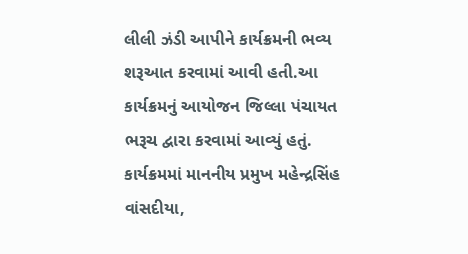લીલી ઝંડી આપીને કાર્યક્રમની ભવ્ય શરૂઆત કરવામાં આવી હતી.આ કાર્યક્રમનું આયોજન જિલ્લા પંચાયત ભરૂચ દ્વારા કરવામાં આવ્યું હતું.
કાર્યક્રમમાં માનનીય પ્રમુખ મહેન્દ્રસિંહ વાંસદીયા,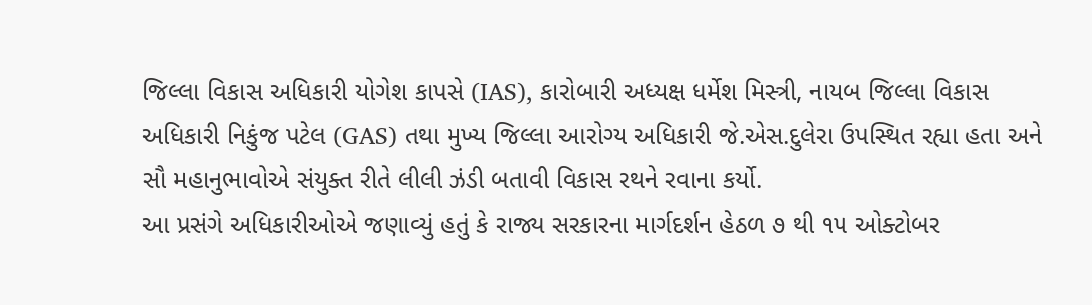જિલ્લા વિકાસ અધિકારી યોગેશ કાપસે (IAS), કારોબારી અધ્યક્ષ ધર્મેશ મિસ્ત્રી, નાયબ જિલ્લા વિકાસ અધિકારી નિકુંજ પટેલ (GAS) તથા મુખ્ય જિલ્લા આરોગ્ય અધિકારી જે.એસ.દુલેરા ઉપસ્થિત રહ્યા હતા અને સૌ મહાનુભાવોએ સંયુક્ત રીતે લીલી ઝંડી બતાવી વિકાસ રથને રવાના કર્યો.
આ પ્રસંગે અધિકારીઓએ જણાવ્યું હતું કે રાજ્ય સરકારના માર્ગદર્શન હેઠળ ૭ થી ૧૫ ઓક્ટોબર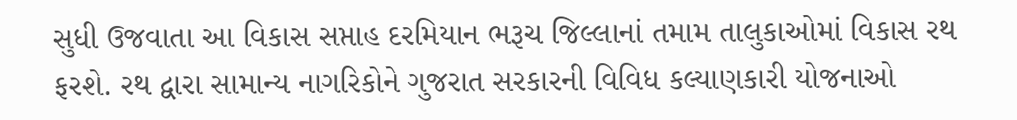સુધી ઉજવાતા આ વિકાસ સપ્તાહ દરમિયાન ભરૂચ જિલ્લાનાં તમામ તાલુકાઓમાં વિકાસ રથ ફરશે. રથ દ્વારા સામાન્ય નાગરિકોને ગુજરાત સરકારની વિવિધ કલ્યાણકારી યોજનાઓ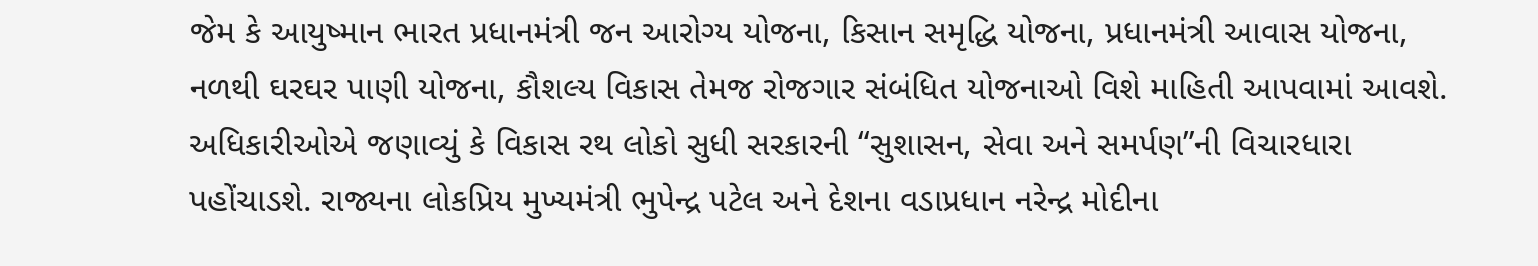જેમ કે આયુષ્માન ભારત પ્રધાનમંત્રી જન આરોગ્ય યોજના, કિસાન સમૃદ્ધિ યોજના, પ્રધાનમંત્રી આવાસ યોજના, નળથી ઘરઘર પાણી યોજના, કૌશલ્ય વિકાસ તેમજ રોજગાર સંબંધિત યોજનાઓ વિશે માહિતી આપવામાં આવશે.
અધિકારીઓએ જણાવ્યું કે વિકાસ રથ લોકો સુધી સરકારની “સુશાસન, સેવા અને સમર્પણ”ની વિચારધારા પહોંચાડશે. રાજ્યના લોકપ્રિય મુખ્યમંત્રી ભુપેન્દ્ર પટેલ અને દેશના વડાપ્રધાન નરેન્દ્ર મોદીના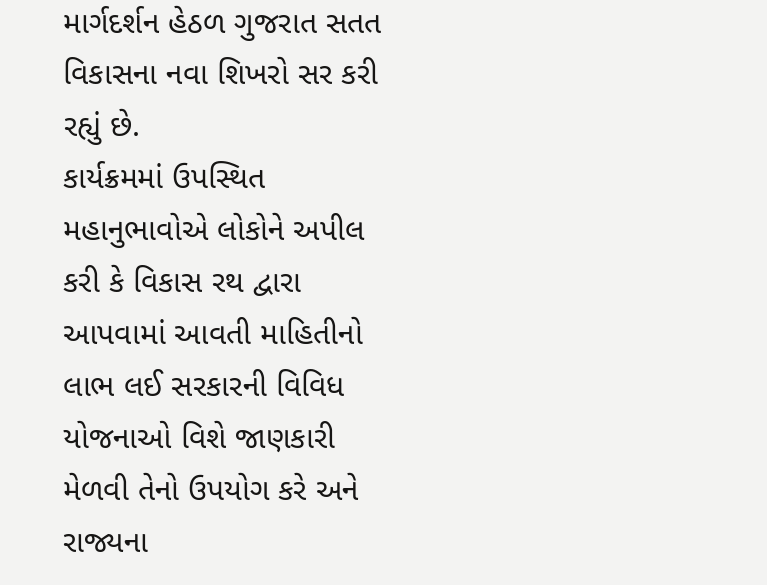માર્ગદર્શન હેઠળ ગુજરાત સતત વિકાસના નવા શિખરો સર કરી રહ્યું છે.
કાર્યક્રમમાં ઉપસ્થિત મહાનુભાવોએ લોકોને અપીલ કરી કે વિકાસ રથ દ્વારા આપવામાં આવતી માહિતીનો લાભ લઈ સરકારની વિવિધ યોજનાઓ વિશે જાણકારી મેળવી તેનો ઉપયોગ કરે અને રાજ્યના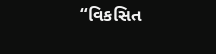“વિકસિત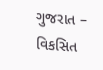ગુજરાત – વિકસિત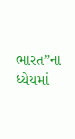ભારત”ના ધ્યેયમાં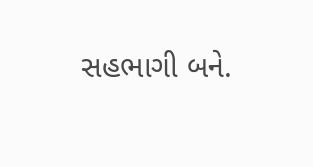સહભાગી બને.